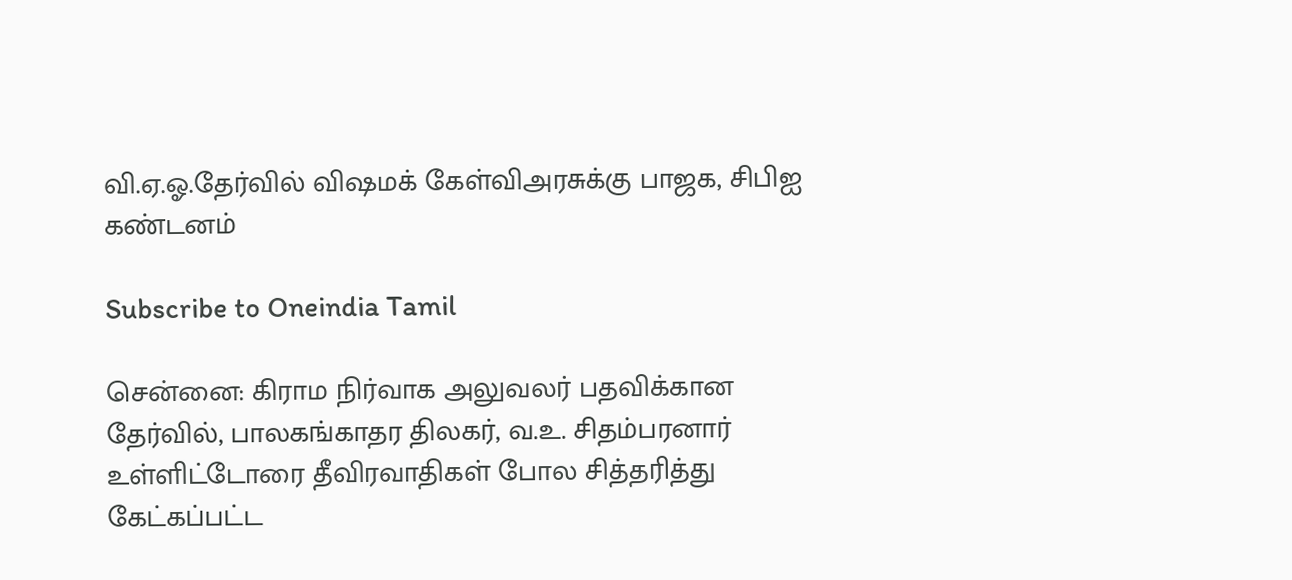வி.ஏ.ஓ.தேர்வில் விஷமக் கேள்விஅரசுக்கு பாஜக, சிபிஐ கண்டனம்

Subscribe to Oneindia Tamil

சென்னை: கிராம நிர்வாக அலுவலர் பதவிக்கான தேர்வில், பாலகங்காதர திலகர், வ.உ. சிதம்பரனார் உள்ளிட்டோரை தீவிரவாதிகள் போல சித்தரித்து கேட்கப்பட்ட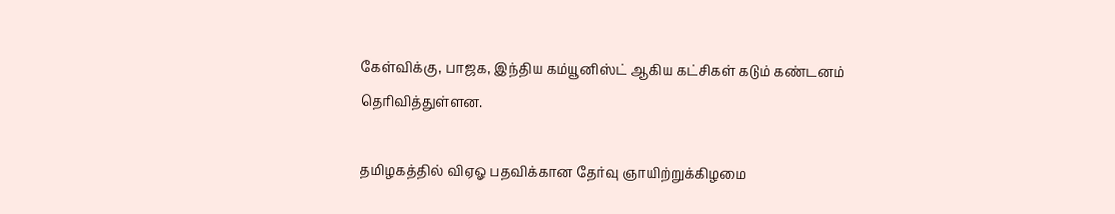கேள்விக்கு, பாஜக, இந்திய கம்யூனிஸ்ட் ஆகிய கட்சிகள் கடும் கண்டனம் தெரிவித்துள்ளன.

தமிழகத்தில் விஏஓ பதவிக்கான தேர்வு ஞாயிற்றுக்கிழமை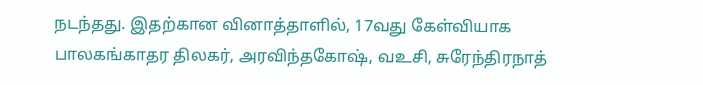நடந்தது. இதற்கான வினாத்தாளில், 17வது கேள்வியாக பாலகங்காதர திலகர், அரவிந்தகோஷ், வஉசி, சுரேந்திரநாத்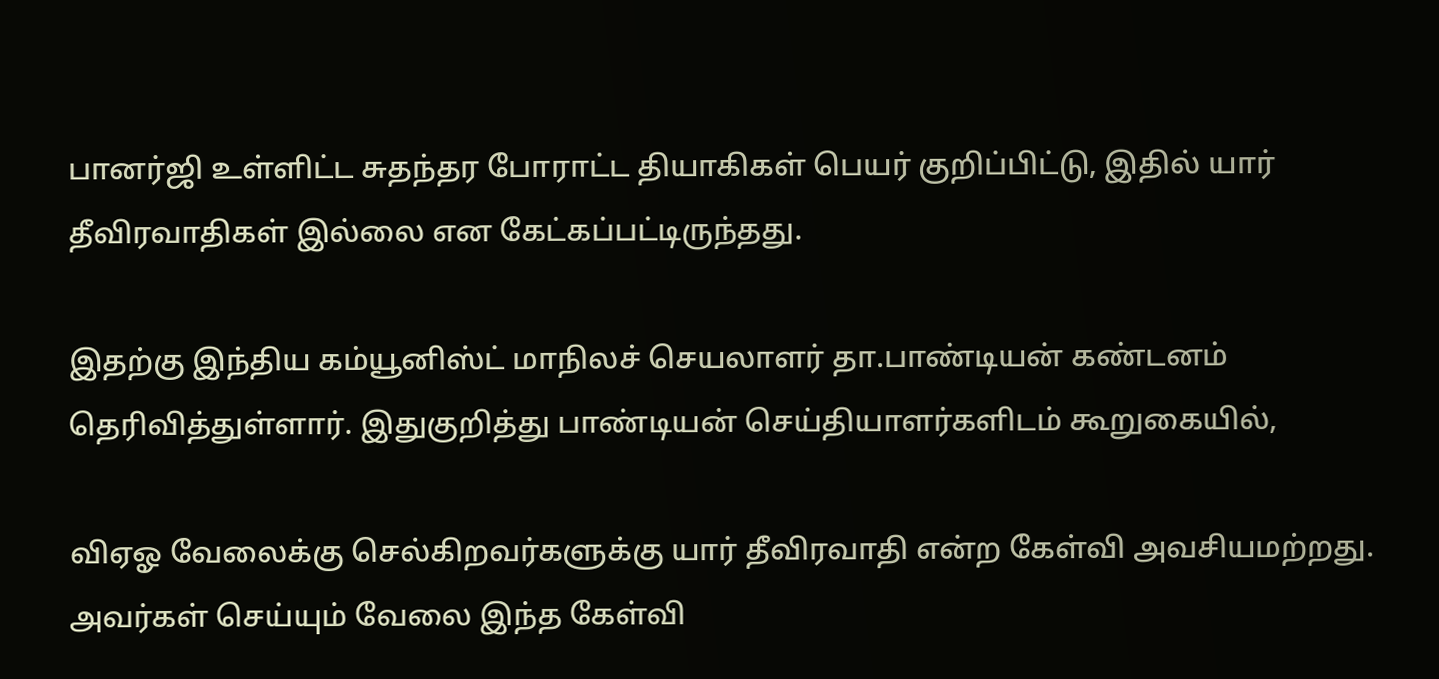பானர்ஜி உள்ளிட்ட சுதந்தர போராட்ட தியாகிகள் பெயர் குறிப்பிட்டு, இதில் யார் தீவிரவாதிகள் இல்லை என கேட்கப்பட்டிருந்தது.

இதற்கு இந்திய கம்யூனிஸ்ட் மாநிலச் செயலாளர் தா.பாண்டியன் கண்டனம் தெரிவித்துள்ளார். இதுகுறித்து பாண்டியன் செய்தியாளர்களிடம் கூறுகையில்,

விஏஓ வேலைக்கு செல்கிறவர்களுக்கு யார் தீவிரவாதி என்ற கேள்வி அவசியமற்றது. அவர்கள் செய்யும் வேலை இந்த கேள்வி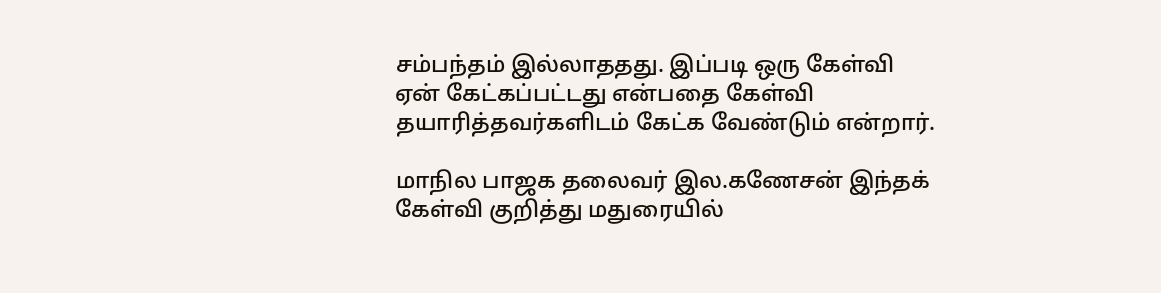சம்பந்தம் இல்லாததது. இப்படி ஒரு கேள்வி ஏன் கேட்கப்பட்டது என்பதை கேள்வி தயாரித்தவர்களிடம் கேட்க வேண்டும் என்றார்.

மாநில பாஜக தலைவர் இல.கணேசன் இந்தக் கேள்வி குறித்து மதுரையில்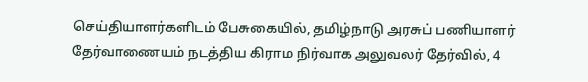செய்தியாளர்களிடம் பேசுகையில், தமிழ்நாடு அரசுப் பணியாளர் தேர்வாணையம் நடத்திய கிராம நிர்வாக அலுவலர் தேர்வில், 4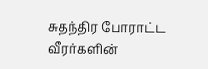சுதந்திர போராட்ட வீரர்களின்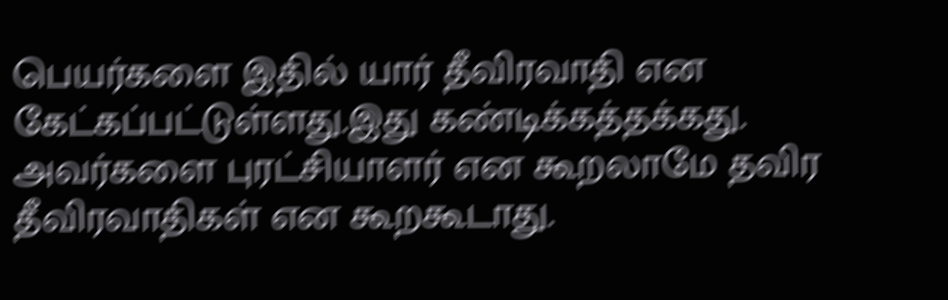பெயர்களை இதில் யார் தீவிரவாதி என கேட்கப்பட்டுள்ளது.இது கண்டிக்கத்தக்கது. அவர்களை புரட்சியாளர் என கூறலாமே தவிர தீவிரவாதிகள் என கூறகூடாது.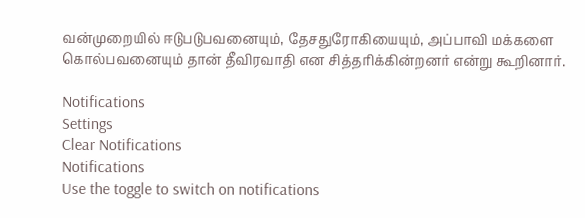வன்முறையில் ஈடுபடுபவனையும், தேசதுரோகியையும், அப்பாவி மக்களை கொல்பவனையும் தான் தீவிரவாதி என சித்தரிக்கின்றனர் என்று கூறினார்.

Notifications
Settings
Clear Notifications
Notifications
Use the toggle to switch on notifications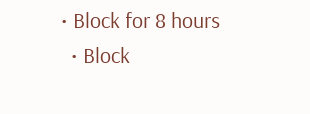• Block for 8 hours
  • Block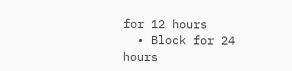for 12 hours
  • Block for 24 hours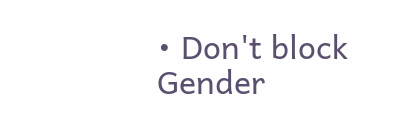• Don't block
Gender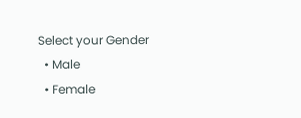Select your Gender
  • Male
  • Female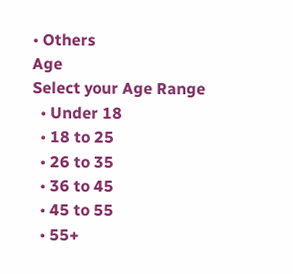• Others
Age
Select your Age Range
  • Under 18
  • 18 to 25
  • 26 to 35
  • 36 to 45
  • 45 to 55
  • 55+